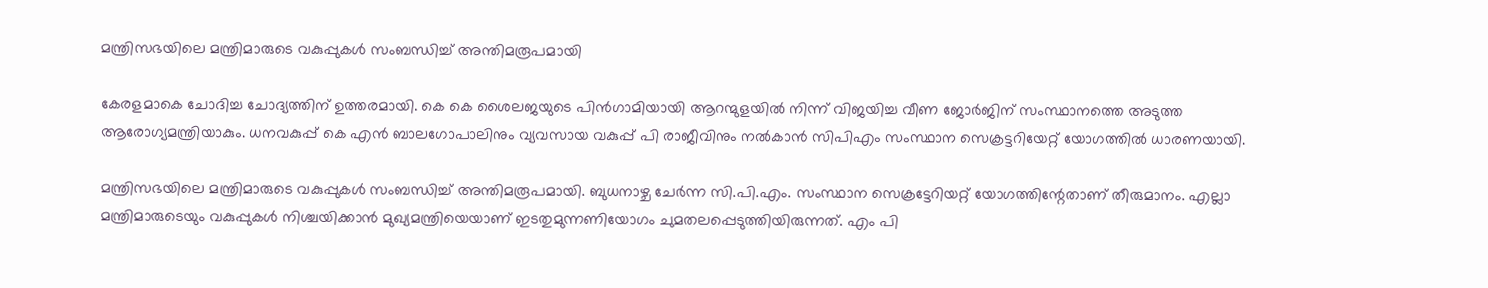മന്ത്രിസഭയിലെ മന്ത്രിമാരുടെ വകുപ്പുകള്‍ സംബന്ധിച്ച്‌ അന്തിമരൂപമായി

കേരളമാകെ ചോദിച്ച ചോദ്യത്തിന് ഉത്തരമായി. കെ കെ ശൈലജയുടെ പിന്‍ഗാമിയായി ആറന്മുളയില്‍ നിന്ന് വിജയിച്ച വീണ ജോര്‍ജിന് സംസ്ഥാനത്തെ അടുത്ത ആരോഗ്യമന്ത്രിയാകും. ധനവകുപ്പ് കെ എന്‍ ബാലഗോപാലിനും വ്യവസായ വകുപ്പ് പി രാജീവിനും നല്‍കാന്‍ സിപിഎം സംസ്ഥാന സെക്രട്ടറിയേറ്റ് യോഗത്തില്‍ ധാരണയായി.

മന്ത്രിസഭയിലെ മന്ത്രിമാരുടെ വകുപ്പുകള്‍ സംബന്ധിച്ച്‌ അന്തിമരൂപമായി. ബുധനാഴ്ച ചേര്‍ന്ന സി.പി.എം. സംസ്ഥാന സെക്രട്ടേറിയറ്റ് യോഗത്തിന്റേതാണ് തീരുമാനം. എല്ലാ മന്ത്രിമാരുടെയും വകുപ്പുകള്‍ നിശ്ചയിക്കാന്‍ മുഖ്യമന്ത്രിയെയാണ് ഇടതുമുന്നണിയോഗം ചുമതലപ്പെടുത്തിയിരുന്നത്. എം പി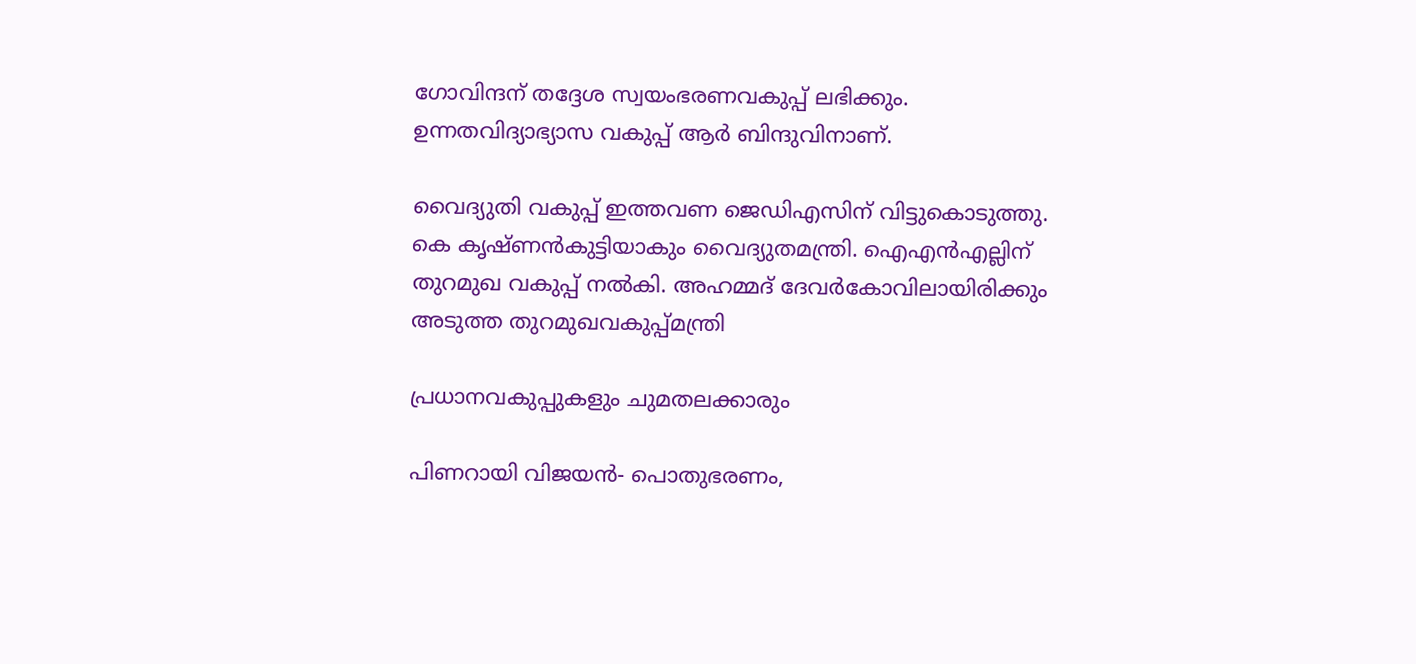ഗോവിന്ദന് തദ്ദേശ സ്വയംഭരണവകുപ്പ് ലഭിക്കും. ഉന്നതവിദ്യാഭ്യാസ വകുപ്പ് ആര്‍ ബിന്ദുവിനാണ്.

വൈദ്യുതി വകുപ്പ് ഇത്തവണ ജെഡിഎസിന് വിട്ടുകൊടുത്തു. കെ കൃഷ്ണന്‍കുട്ടിയാകും വൈദ്യുതമന്ത്രി. ഐഎന്‍എല്ലിന് തുറമുഖ വകുപ്പ് നല്‍കി. അഹമ്മദ് ദേവര്‍കോവിലായിരിക്കും അടുത്ത തുറമുഖവകുപ്പ്മന്ത്രി

പ്രധാനവകുപ്പുകളും ചുമതലക്കാരും

പിണറായി വിജയന്‍- പൊതുഭരണം,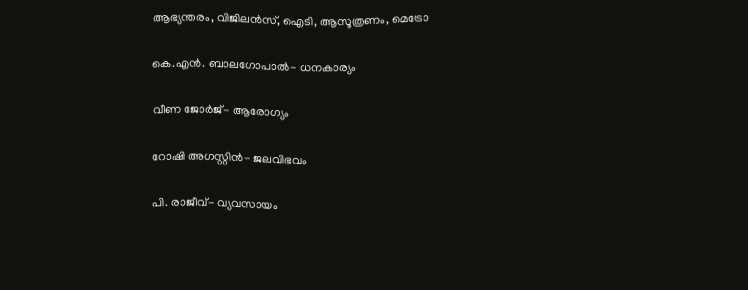ആഭ്യന്തരം, വിജിലന്‍സ്, ഐടി, ആസൂത്രണം, മെട്രോ

കെ.എന്‍. ബാലഗോപാല്‍- ധനകാര്യം

വീണ ജോര്‍ജ്- ആരോഗ്യം

റോഷി അഗസ്റ്റിൻ- ജലവിഭവം

പി. രാജീവ്- വ്യവസായം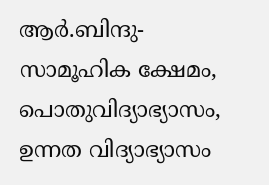ആര്‍.ബിന്ദു- സാമൂഹിക ക്ഷേമം, പൊതുവിദ്യാഭ്യാസം, ഉന്നത വിദ്യാഭ്യാസം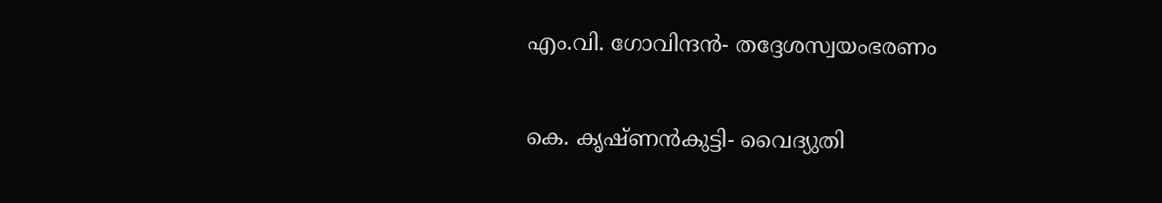എം.വി. ഗോവിന്ദന്‍- തദ്ദേശസ്വയംഭരണം

കെ. കൃഷ്ണന്‍കുട്ടി- വൈദ്യുതി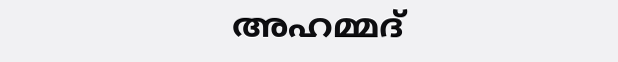അഹമ്മദ്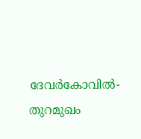ദേവര്‍കോവില്‍- തുറമുഖം